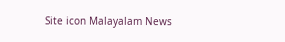Site icon Malayalam News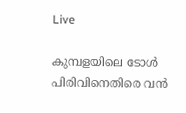Live

കുമ്പളയിലെ ടോള്‍ പിരിവിനെതിരെ വൻ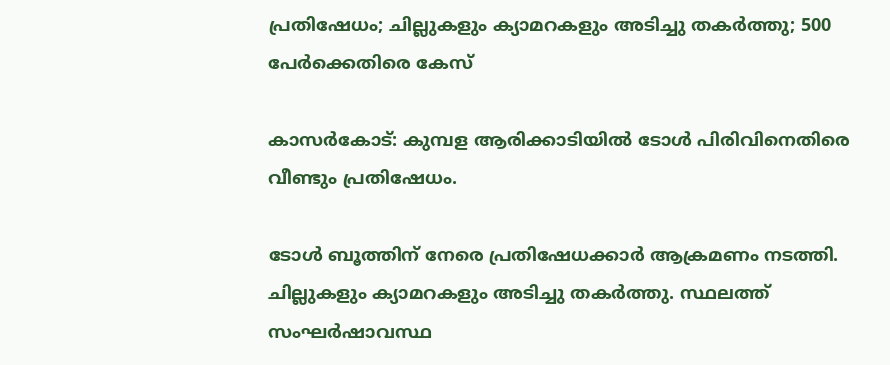പ്രതിഷേധം; ചില്ലുകളും ക്യാമറകളും അടിച്ചു തകര്‍ത്തു; 500 പേര്‍ക്കെതിരെ കേസ്

കാസർകോട്: കുമ്പള ആരിക്കാടിയില്‍ ടോള്‍ പിരിവിനെതിരെ വീണ്ടും പ്രതിഷേധം.

ടോള്‍ ബൂത്തിന് നേരെ പ്രതിഷേധക്കാർ ആക്രമണം നടത്തി.
ചില്ലുകളും ക്യാമറകളും അടിച്ചു തകർത്തു. സ്ഥലത്ത് സംഘർഷാവസ്ഥ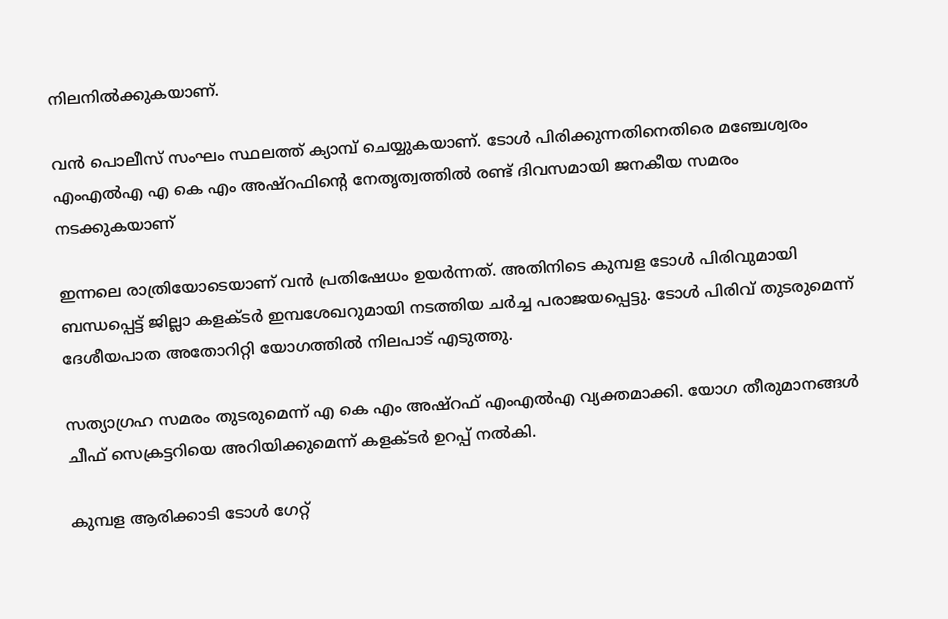നിലനില്‍ക്കുകയാണ്.

വൻ പൊലീസ് സംഘം സ്ഥലത്ത് ക്യാമ്പ് ചെയ്യുകയാണ്. ടോള്‍ പിരിക്കുന്നതിനെതിരെ മഞ്ചേശ്വരം എംഎല്‍എ എ കെ എം അഷ്റഫിൻ്റെ നേതൃത്വത്തില്‍ രണ്ട് ദിവസമായി ജനകീയ സമരം നടക്കുകയാണ്

ഇന്നലെ രാത്രിയോടെയാണ് വൻ പ്രതിഷേധം ഉയർന്നത്. അതിനിടെ കുമ്പള ടോള്‍ പിരിവുമായി ബന്ധപ്പെട്ട് ജില്ലാ കളക്ടർ ഇമ്പശേഖറുമായി നടത്തിയ ചർച്ച പരാജയപ്പെട്ടു. ടോള്‍ പിരിവ് തുടരുമെന്ന് ദേശീയപാത അതോറിറ്റി യോഗത്തില്‍ നിലപാട് എടുത്തു.

സത്യാഗ്രഹ സമരം തുടരുമെന്ന് എ കെ എം അഷ്‌റഫ്‌ എംഎല്‍എ വ്യക്തമാക്കി. യോഗ തീരുമാനങ്ങള്‍ ചീഫ് സെക്രട്ടറിയെ അറിയിക്കുമെന്ന് കളക്ടർ ഉറപ്പ് നല്‍കി.

കുമ്പള ആരിക്കാടി ടോള്‍ ഗേറ്റ്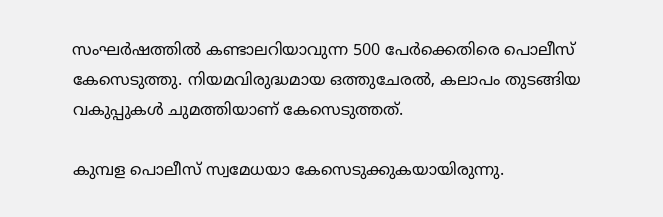സംഘർഷത്തില്‍ കണ്ടാലറിയാവുന്ന 500 പേർക്കെതിരെ പൊലീസ് കേസെടുത്തു. നിയമവിരുദ്ധമായ ഒത്തുചേരല്‍, കലാപം തുടങ്ങിയ വകുപ്പുകള്‍ ചുമത്തിയാണ് കേസെടുത്തത്.

കുമ്പള പൊലീസ് സ്വമേധയാ കേസെടുക്കുകയായിരുന്നു.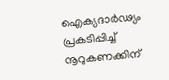ഐക്യദാർഢ്യം പ്രകടിപ്പിച്ച്‌ നൂറുകണക്കിന്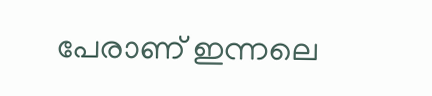പേരാണ് ഇന്നലെ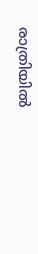രാത്രിയില്‍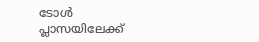ടോള്‍ പ്ലാസയിലേക്ക്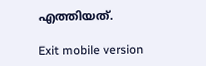എത്തിയത്.

Exit mobile version